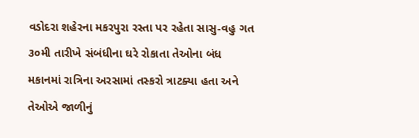વડોદરા શહેરના મકરપુરા રસ્તા પર રહેતા સાસુ-વહુ ગત ૩૦મી તારીખે સંબંધીના ઘરે રોકાતા તેઓના બંધ મકાનમાં રાત્રિના અરસામાં તસ્કરો ત્રાટક્યા હતા અને તેઓએ જાળીનું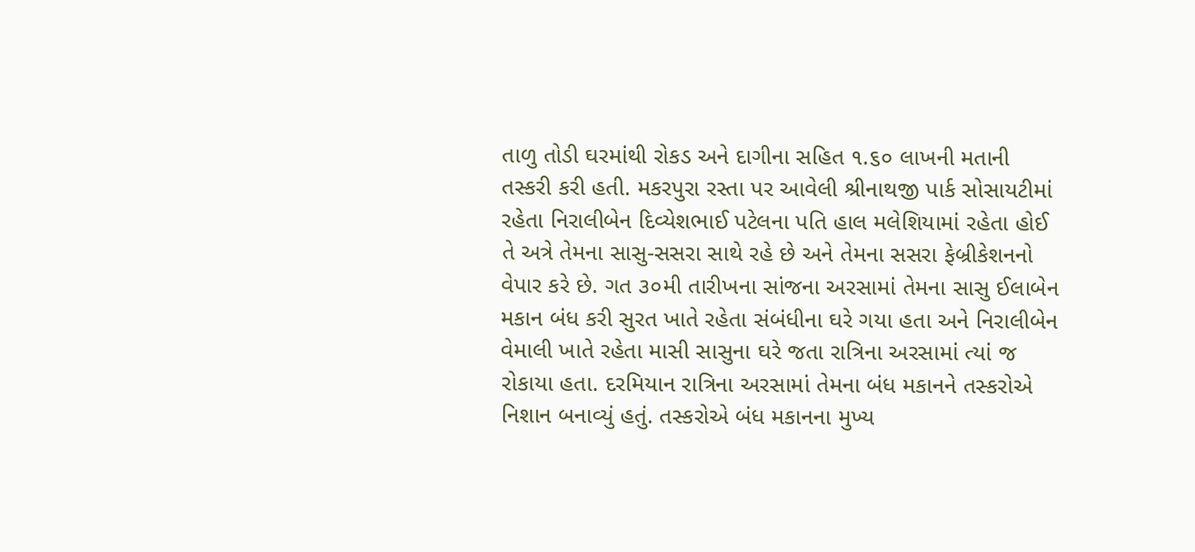તાળુ તોડી ઘરમાંથી રોકડ અને દાગીના સહિત ૧.૬૦ લાખની મતાની તસ્કરી કરી હતી. મકરપુરા રસ્તા પર આવેલી શ્રીનાથજી પાર્ક સોસાયટીમાં રહેતા નિરાલીબેન દિવ્યેશભાઈ પટેલના પતિ હાલ મલેશિયામાં રહેતા હોઈ તે અત્રે તેમના સાસુ-સસરા સાથે રહે છે અને તેમના સસરા ફેબ્રીકેશનનો વેપાર કરે છે. ગત ૩૦મી તારીખના સાંજના અરસામાં તેમના સાસુ ઈલાબેન મકાન બંધ કરી સુરત ખાતે રહેતા સંબંધીના ઘરે ગયા હતા અને નિરાલીબેન વેમાલી ખાતે રહેતા માસી સાસુના ઘરે જતા રાત્રિના અરસામાં ત્યાં જ રોકાયા હતા. દરમિયાન રાત્રિના અરસામાં તેમના બંધ મકાનને તસ્કરોએ નિશાન બનાવ્યું હતું. તસ્કરોએ બંધ મકાનના મુખ્ય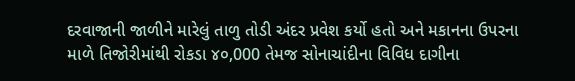દરવાજાની જાળીને મારેલું તાળુ તોડી અંદર પ્રવેશ કર્યો હતો અને મકાનના ઉપરના માળે તિજોરીમાંથી રોકડા ૪૦,000 તેમજ સોનાચાંદીના વિવિધ દાગીના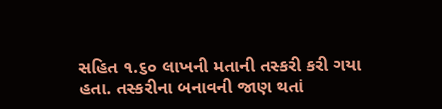સહિત ૧.૬૦ લાખની મતાની તસ્કરી કરી ગયા હતા. તસ્કરીના બનાવની જાણ થતાં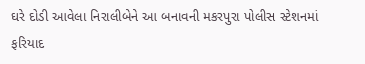ઘરે દોડી આવેલા નિરાલીબેને આ બનાવની મકરપુરા પોલીસ સ્ટેશનમાં ફરિયાદ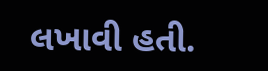લખાવી હતી.